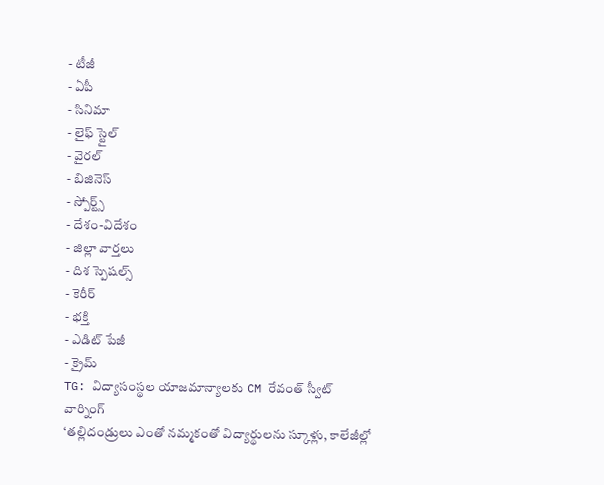- టీజీ
- ఏపీ
- సినిమా
- లైఫ్ స్టైల్
- వైరల్
- బిజినెస్
- స్పోర్ట్స్
- దేశం-విదేశం
- జిల్లా వార్తలు
- దిశ స్పెషల్స్
- కెరీర్
- భక్తి
- ఎడిట్ పేజీ
- క్రైమ్
TG: విద్యాసంస్థల యాజమాన్యాలకు CM రేవంత్ స్వీట్ వార్నింగ్
‘తల్లిదండ్రులు ఎంతో నమ్మకంతో విద్యార్థులను స్కూళ్లు, కాలేజీల్లో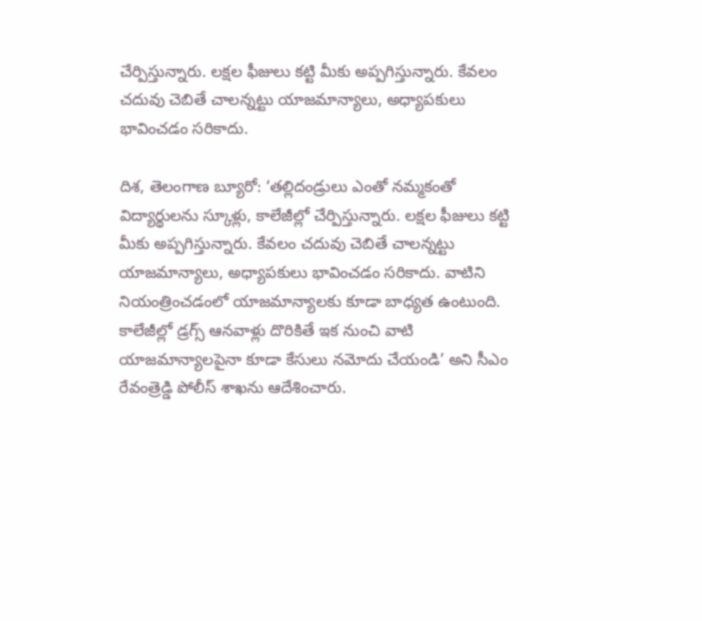చేర్పిస్తున్నారు. లక్షల ఫీజులు కట్టి మీకు అప్పగిస్తున్నారు. కేవలం చదువు చెబితే చాలన్నట్టు యాజమాన్యాలు, అధ్యాపకులు భావించడం సరికాదు.

దిశ, తెలంగాణ బ్యూరో: ‘తల్లిదండ్రులు ఎంతో నమ్మకంతో విద్యార్థులను స్కూళ్లు, కాలేజీల్లో చేర్పిస్తున్నారు. లక్షల ఫీజులు కట్టి మీకు అప్పగిస్తున్నారు. కేవలం చదువు చెబితే చాలన్నట్టు యాజమాన్యాలు, అధ్యాపకులు భావించడం సరికాదు. వాటిని నియంత్రించడంలో యాజమాన్యాలకు కూడా బాధ్యత ఉంటుంది. కాలేజీల్లో డ్రగ్స్ ఆనవాళ్లు దొరికితే ఇక నుంచి వాటి యాజమాన్యాలపైనా కూడా కేసులు నమోదు చేయండి’ అని సీఎం రేవంత్రెడ్డి పోలీస్ శాఖను ఆదేశించారు.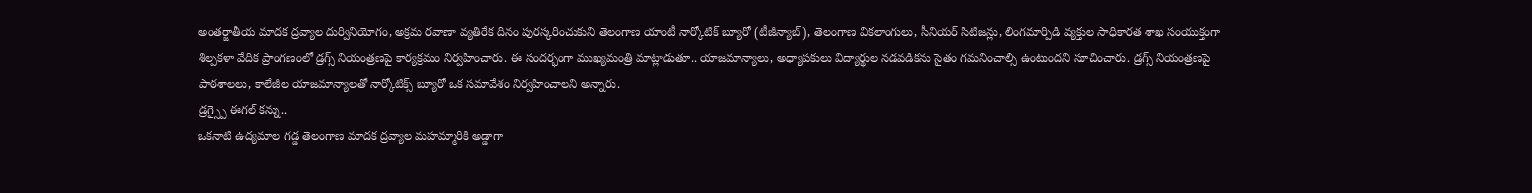అంతర్జాతీయ మాదక ద్రవ్యాల దుర్వినియోగం, అక్రమ రవాణా వ్యతిరేక దినం పురస్కరించుకుని తెలంగాణ యాంటీ నార్కోటిక్ బ్యూరో (టీజీన్యాబ్), తెలంగాణ వికలాంగులు, సీనియర్ సిటిజన్లు, లింగమార్పిడి వ్యక్తుల సాధికారత శాఖ సంయుక్తంగా శిల్పకళా వేదిక ప్రాంగణంలో డ్రగ్స్ నియంత్రణపై కార్యక్రమం నిర్వహించారు. ఈ సందర్భంగా ముఖ్యమంత్రి మాట్లాడుతూ.. యాజమాన్యాలు, అధ్యాపకులు విద్యార్థుల నడవడికను సైతం గమనించాల్సి ఉంటుందని సూచించారు. డ్రగ్స్ నియంత్రణపై పాఠశాలలు, కాలేజీల యాజమాన్యాలతో నార్కోటిక్స్ బ్యూరో ఒక సమావేశం నిర్వహించాలని అన్నారు.
డ్రగ్స్పై ఈగల్ కన్ను..
ఒకనాటి ఉద్యమాల గడ్డ తెలంగాణ మాదక ద్రవ్యాల మహమ్మారికి అడ్డాగా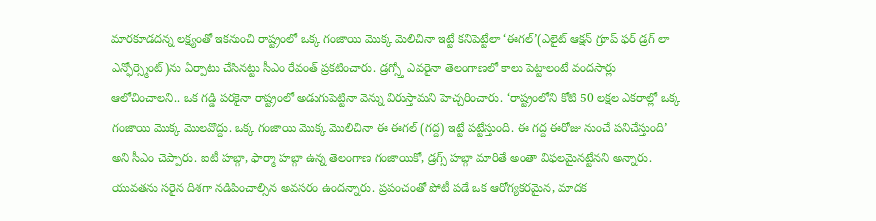మారకూడదన్న లక్ష్యంతో ఇకనుంచి రాష్ట్రంలో ఒక్క గంజాయి మొక్క మెలిచినా ఇట్టే కనిపెట్టేలా ‘ఈగల్’(ఎలైట్ ఆక్షన్ గ్రూప్ ఫర్ డ్రగ్ లా ఎన్ఫోర్స్మెంట్)ను ఏర్పాటు చేసినట్టు సీఎం రేవంత్ ప్రకటించారు. డ్రగ్స్తో ఎవరైనా తెలంగాణలో కాలు పెట్టాలంటే వందసార్లు ఆలోచించాలని.. ఒక గడ్డి పరకైనా రాష్ట్రంలో అడుగుపెట్టినా వెన్ను విరుస్తామని హెచ్చరించారు. ‘రాష్ట్రంలోని కోటి 50 లక్షల ఎకరాల్లో ఒక్క గంజాయి మొక్క మొలవొద్దు. ఒక్క గంజాయి మొక్క మొలిచినా ఈ ఈగల్ (గద్ద) ఇట్టే పట్టేస్తుంది. ఈ గద్ద ఈరోజు నుంచే పనిచేస్తుంది’ అని సీఎం చెప్పారు. ఐటీ హబ్గా, ఫార్మా హబ్గా ఉన్న తెలంగాణ గంజాయికో, డ్రగ్స్ హబ్గా మారితే అంతా విఫలమైనట్టేనని అన్నారు. యువతను సరైన దిశగా నడిపించాల్సిన అవసరం ఉందన్నారు. ప్రపంచంతో పోటీ పడే ఒక ఆరోగ్యకరమైన, మాదక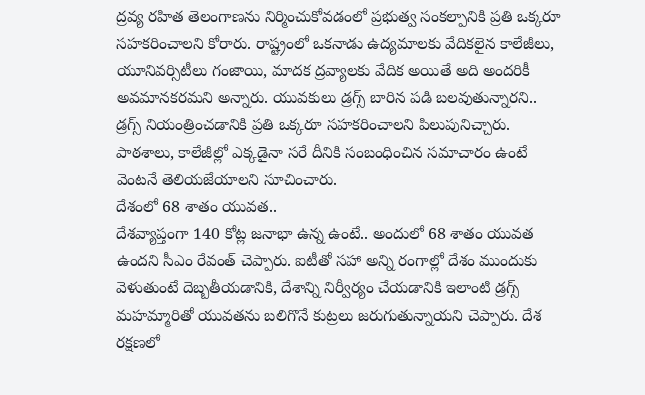ద్రవ్య రహిత తెలంగాణను నిర్మించుకోవడంలో ప్రభుత్వ సంకల్పానికి ప్రతి ఒక్కరూ సహకరించాలని కోరారు. రాష్ట్రంలో ఒకనాడు ఉద్యమాలకు వేదికలైన కాలేజీలు, యూనివర్సిటీలు గంజాయి, మాదక ద్రవ్యాలకు వేదిక అయితే అది అందరికీ అవమానకరమని అన్నారు. యువకులు డ్రగ్స్ బారిన పడి బలవుతున్నారని.. డ్రగ్స్ నియంత్రించడానికి ప్రతి ఒక్కరూ సహకరించాలని పిలుపునిచ్చారు. పాఠశాలు, కాలేజీల్లో ఎక్కడైనా సరే దీనికి సంబంధించిన సమాచారం ఉంటే వెంటనే తెలియజేయాలని సూచించారు.
దేశంలో 68 శాతం యువత..
దేశవ్యాప్తంగా 140 కోట్ల జనాభా ఉన్న ఉంటే.. అందులో 68 శాతం యువత ఉందని సీఎం రేవంత్ చెప్పారు. ఐటీతో సహా అన్ని రంగాల్లో దేశం ముందుకు వెళుతుంటే దెబ్బతీయడానికి, దేశాన్ని నిర్వీర్యం చేయడానికి ఇలాంటి డ్రగ్స్ మహమ్మారితో యువతను బలిగొనే కుట్రలు జరుగుతున్నాయని చెప్పారు. దేశ రక్షణలో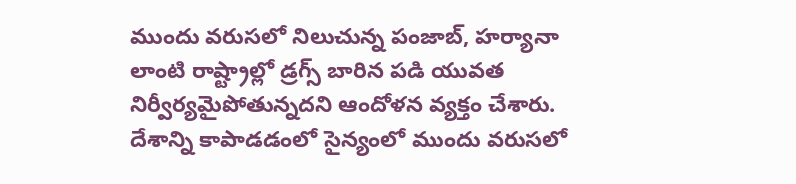ముందు వరుసలో నిలుచున్న పంజాబ్, హర్యానా లాంటి రాష్ట్రాల్లో డ్రగ్స్ బారిన పడి యువత నిర్వీర్యమైపోతున్నదని ఆందోళన వ్యక్తం చేశారు. దేశాన్ని కాపాడడంలో సైన్యంలో ముందు వరుసలో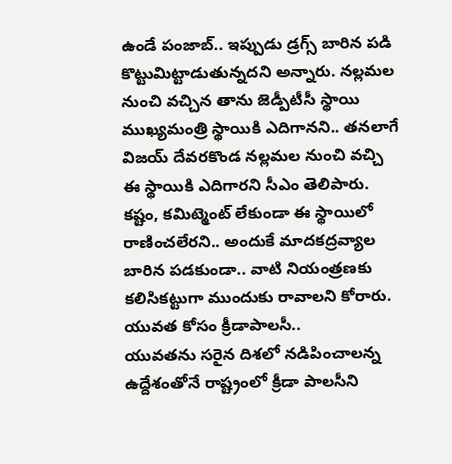ఉండే పంజాబ్.. ఇప్పుడు డ్రగ్స్ బారిన పడి కొట్టుమిట్టాడుతున్నదని అన్నారు. నల్లమల నుంచి వచ్చిన తాను జెడ్పీటీసీ స్థాయి ముఖ్యమంత్రి స్థాయికి ఎదిగానని.. తనలాగే విజయ్ దేవరకొండ నల్లమల నుంచి వచ్చి ఈ స్థాయికి ఎదిగారని సీఎం తెలిపారు. కష్టం, కమిట్మెంట్ లేకుండా ఈ స్థాయిలో రాణించలేరని.. అందుకే మాదకద్రవ్యాల బారిన పడకుండా.. వాటి నియంత్రణకు కలిసికట్టుగా ముందుకు రావాలని కోరారు.
యువత కోసం క్రీడాపాలసీ..
యువతను సరైన దిశలో నడిపించాలన్న ఉద్దేశంతోనే రాష్ట్రంలో క్రీడా పాలసీని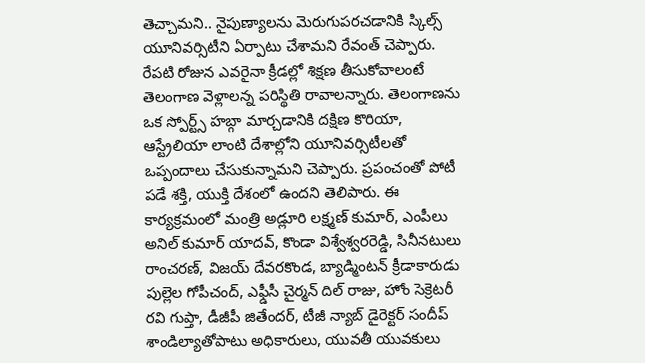తెచ్చామని.. నైపుణ్యాలను మెరుగుపరచడానికి స్కిల్స్ యూనివర్సిటీని ఏర్పాటు చేశామని రేవంత్ చెప్పారు. రేపటి రోజున ఎవరైనా క్రీడల్లో శిక్షణ తీసుకోవాలంటే తెలంగాణ వెళ్లాలన్న పరిస్థితి రావాలన్నారు. తెలంగాణను ఒక స్పోర్ట్స్ హబ్గా మార్చడానికి దక్షిణ కొరియా, ఆస్ట్రేలియా లాంటి దేశాల్లోని యూనివర్సిటీలతో ఒప్పందాలు చేసుకున్నామని చెప్పారు. ప్రపంచంతో పోటీ పడే శక్తి, యుక్తి దేశంలో ఉందని తెలిపారు. ఈ కార్యక్రమంలో మంత్రి అడ్లూరి లక్ష్మణ్ కుమార్, ఎంపీలు అనిల్ కుమార్ యాదవ్, కొండా విశ్వేశ్వరరెడ్డి, సినీనటులు రాంచరణ్, విజయ్ దేవరకొండ, బ్యాడ్మింటన్ క్రీడాకారుడు పుల్లెల గోపీచంద్, ఎఫ్డీసీ చైర్మన్ దిల్ రాజు, హోం సెక్రెటరీ రవి గుప్తా, డీజీపీ జితేందర్, టీజీ న్యాబ్ డైరెక్టర్ సందీప్ శాండిల్యాతోపాటు అధికారులు, యువతీ యువకులు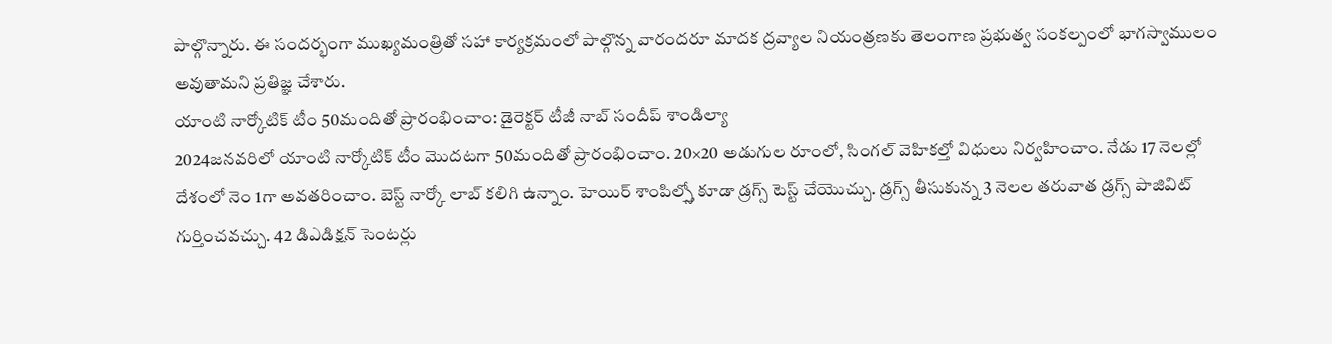పాల్గొన్నారు. ఈ సందర్భంగా ముఖ్యమంత్రితో సహా కార్యక్రమంలో పాల్గొన్న వారందరూ మాదక ద్రవ్యాల నియంత్రణకు తెలంగాణ ప్రభుత్వ సంకల్పంలో భాగస్వాములం అవుతామని ప్రతిజ్ఞ చేశారు.
యాంటి నార్కోటిక్ టీం 50మందితో ప్రారంభించాం: డైరెక్టర్ టీజీ నాబ్ సందీప్ శాండిల్యా
2024జనవరిలో యాంటి నార్కోటిక్ టీం మొదటగా 50మందితో ప్రారంభించాం. 20×20 అడుగుల రూంలో, సింగల్ వెహికల్తో విధులు నిర్వహించాం. నేడు 17 నెలల్లో దేశంలో నెం 1గా అవతరించాం. బెస్ట్ నార్కో లాబ్ కలిగి ఉన్నాం. హెయిర్ శాంపిల్స్తో కూడా డ్రగ్స్ టెస్ట్ చేయొచ్చు. డ్రగ్స్ తీసుకున్న 3 నెలల తరువాత డ్రగ్స్ పాజివిట్ గుర్తించవచ్చు. 42 డిఎడిక్షన్ సెంటర్లు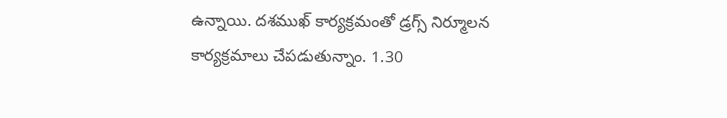ఉన్నాయి. దశముఖ్ కార్యక్రమంతో డ్రగ్స్ నిర్మూలన కార్యక్రమాలు చేపడుతున్నాం. 1.30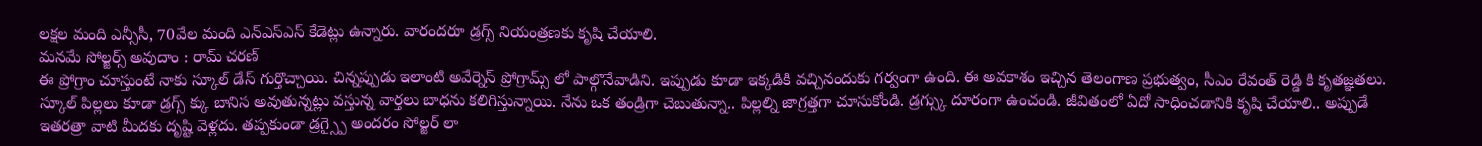లక్షల మంది ఎన్సీసీ, 70వేల మంది ఎన్ఎస్ఎస్ కేడెట్లు ఉన్నారు. వారందరూ డ్రగ్స్ నియంత్రణకు కృషి చేయాలి.
మనమే సోల్జర్స్ అవుదాం : రామ్ చరణ్
ఈ ప్రోగ్రాం చూస్తుంటే నాకు స్కూల్ డేస్ గుర్తొచ్చాయి. చిన్నప్పుడు ఇలాంటి అవేర్నెస్ ప్రోగ్రామ్స్ లో పాల్గొనేవాడిని. ఇప్పుడు కూడా ఇక్కడికి వచ్చినందుకు గర్వంగా ఉంది. ఈ అవకాశం ఇచ్చిన తెలంగాణ ప్రభుత్వం, సీఎం రేవంత్ రెడ్డి కి కృతజ్ఞతలు. స్కూల్ పిల్లలు కూడా డ్రగ్స్ క్కు బానిస అవుతున్నట్లు వస్తున్న వార్తలు బాధను కలిగిస్తున్నాయి. నేను ఒక తండ్రిగా చెబుతున్నా.. పిల్లల్ని జాగ్రత్తగా చూసుకోండి. డ్రగ్స్కు దూరంగా ఉంచండి. జీవితంలో ఏదో సాధించడానికి కృషి చేయాలి.. అప్పుడే ఇతరత్రా వాటి మీదకు దృష్టి వెళ్లదు. తప్పకుండా డ్రగ్స్పై అందరం సోల్జర్ లా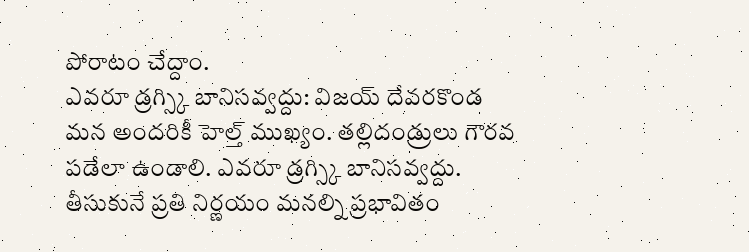పోరాటం చేద్దాం.
ఎవరూ డ్రగ్స్కి బానిసవ్వద్దు: విజయ్ దేవరకొండ
మన అందరికీ హెల్త్ ముఖ్యం. తల్లిదండ్రులు గౌరవ పడేలా ఉండాలి. ఎవరూ డ్రగ్స్కి బానిసవ్వద్దు. తీసుకునే ప్రతి నిర్ణయం మనల్ని ప్రభావితం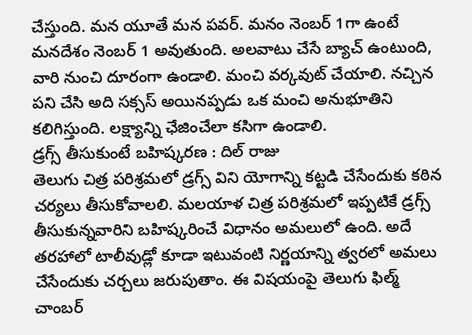చేస్తుంది. మన యూతే మన పవర్. మనం నెంబర్ 1గా ఉంటే మనదేశం నెంబర్ 1 అవుతుంది. అలవాటు చేసే బ్యాచ్ ఉంటుంది, వారి నుంచి దూరంగా ఉండాలి. మంచి వర్కవుట్ చేయాలి. నచ్చిన పని చేసి అది సక్సస్ అయినప్పడు ఒక మంచి అనుభూతిని కలిగిస్తుంది. లక్ష్యాన్ని ఛేజించేలా కసిగా ఉండాలి.
డ్రగ్స్ తీసుకుంటే బహిష్కరణ : దిల్ రాజు
తెలుగు చిత్ర పరిశ్రమలో డ్రగ్స్ విని యోగాన్ని కట్టడి చేసేందుకు కఠిన చర్యలు తీసుకోవాలలి. మలయాళ చిత్ర పరిశ్రమలో ఇప్పటికే డ్రగ్స్ తీసుకున్నవారిని బహిష్కరించే విధానం అమలులో ఉంది. అదే తరహాలో టాలీవుడ్లో కూడా ఇటువంటి నిర్ణయాన్ని త్వరలో అమలు చేసేందుకు చర్చలు జరుపుతాం. ఈ విషయంపై తెలుగు ఫిల్మ్ చాంబర్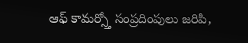ఆఫ్ కామర్స్తో సంప్రదింపులు జరిపి,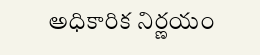అధికారిక నిర్ణయం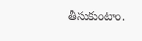తీసుకుంటాం.